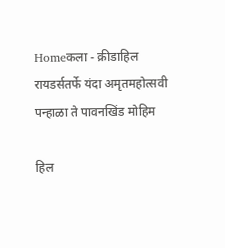Homeकला - क्रीडाहिल रायडर्सतर्फे यंदा अमृतमहोत्सवी पन्हाळा ते पावनखिंड मोहिम

हिल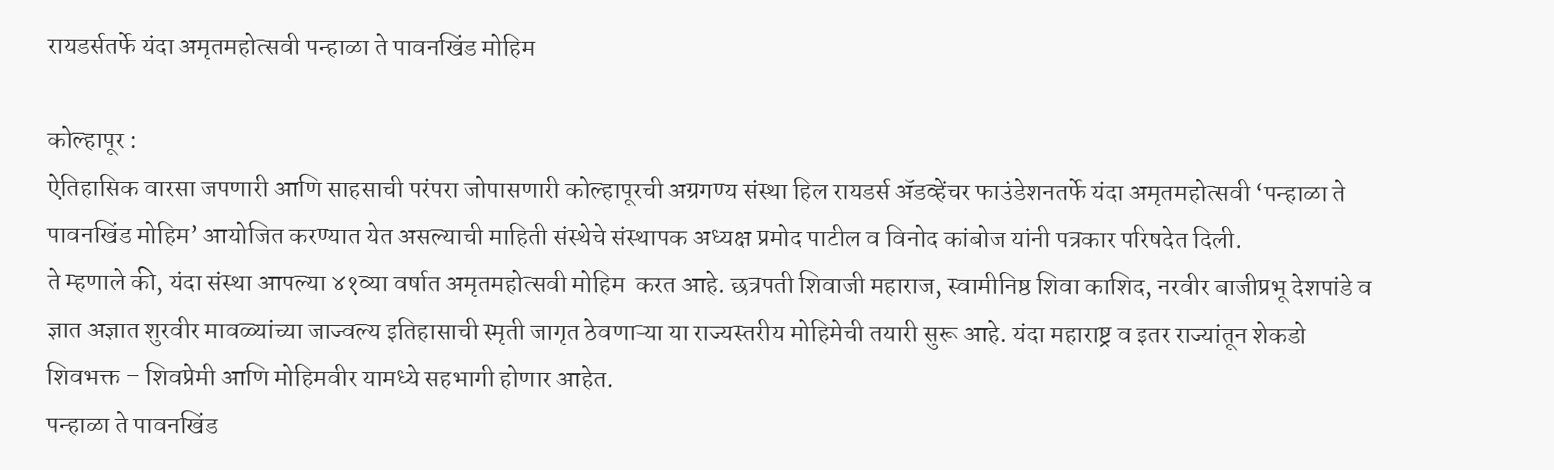रायडर्सतर्फे यंदा अमृतमहोत्सवी पन्हाळा ते पावनखिंड मोहिम

कोल्हापूर :
ऐतिहासिक वारसा जपणारी आणि साहसाची परंपरा जोपासणारी कोल्हापूरची अग्रगण्य संस्था हिल रायडर्स ॲडव्हेंचर फाउंडेशनतर्फे यंदा अमृतमहोत्सवी ‘पन्हाळा ते पावनखिंड मोहिम’ आयोजित करण्यात येत असल्याची माहिती संस्थेचे संस्थापक अध्यक्ष प्रमोद पाटील व विनोद कांबोज यांनी पत्रकार परिषदेत दिली.
ते म्हणाले की, यंदा संस्था आपल्या ४१व्या वर्षात अमृतमहोत्सवी मोहिम  करत आहे. छत्रपती शिवाजी महाराज, स्वामीनिष्ठ शिवा काशिद, नरवीर बाजीप्रभू देशपांडे व ज्ञात अज्ञात शुरवीर मावळ्यांच्या जाज्वल्य इतिहासाची स्मृती जागृत ठेवणाऱ्या या राज्यस्तरीय मोहिमेची तयारी सुरू आहे. यंदा महाराष्ट्र व इतर राज्यांतून शेकडो शिवभक्त – शिवप्रेमी आणि मोहिमवीर यामध्ये सहभागी होणार आहेत.
पन्हाळा ते पावनखिंड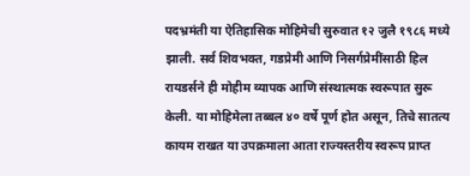पदभ्रमंती या ऐतिहासिक मोहिमेची सुरुवात १२ जुलै १९८६ मध्ये झाली. सर्व शिवभक्त, गडप्रेमी आणि निसर्गप्रेमींसाठी हिल रायडर्सने ही मोहीम व्यापक आणि संस्थात्मक स्वरूपात सुरू केली. या मोहिमेला तब्बल ४० वर्षे पूर्ण होत असून, तिचे सातत्य कायम राखत या उपक्रमाला आता राज्यस्तरीय स्वरूप प्राप्त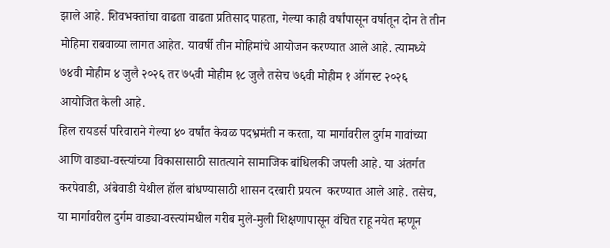झाले आहे. शिवभक्तांचा वाढता वाढता प्रतिसाद पाहता, गेल्या काही वर्षांपासून वर्षातून दोन ते तीन मोहिमा राबवाव्या लागत आहेत. यावर्षी तीन मोहिमांचे आयोजन करण्यात आले आहे. त्यामध्ये ७४वी मोहीम ४ जुलै २०२६ तर ७५वी मोहीम १८ जुलै तसेच ७६वी मोहीम १ ऑगस्ट २०२६ आयोजित केली आहे.
हिल रायडर्स परिवाराने गेल्या ४० वर्षांत केवळ पदभ्रमंती न करता, या मार्गावरील दुर्गम गावांच्या आणि वाड्या-वस्त्यांच्या विकासासाठी सातत्याने सामाजिक बांधिलकी जपली आहे. या अंतर्गत करपेवाडी, अंबेवाडी येथील हॉल बांधण्यासाठी शासन दरबारी प्रयत्न  करण्यात आले आहे. तसेच, या मार्गावरील दुर्गम वाड्या-वस्त्यांमधील गरीब मुले-मुली शिक्षणापासून वंचित राहू नयेत म्हणून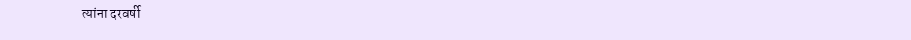त्यांना दरवर्षी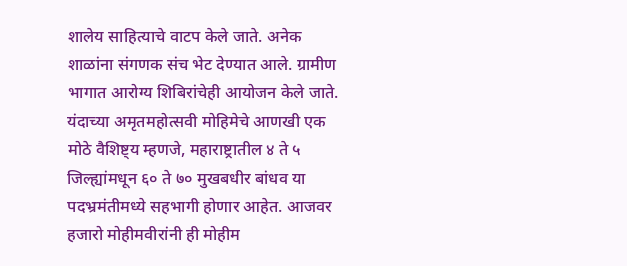शालेय साहित्याचे वाटप केले जाते. अनेक शाळांना संगणक संच भेट देण्यात आले. ग्रामीण भागात आरोग्य शिबिरांचेही आयोजन केले जाते.
यंदाच्या अमृतमहोत्सवी मोहिमेचे आणखी एक मोठे वैशिष्ट्य म्हणजे, महाराष्ट्रातील ४ ते ५ जिल्ह्यांमधून ६० ते ७० मुखबधीर बांधव या पदभ्रमंतीमध्ये सहभागी होणार आहेत. आजवर हजारो मोहीमवीरांनी ही मोहीम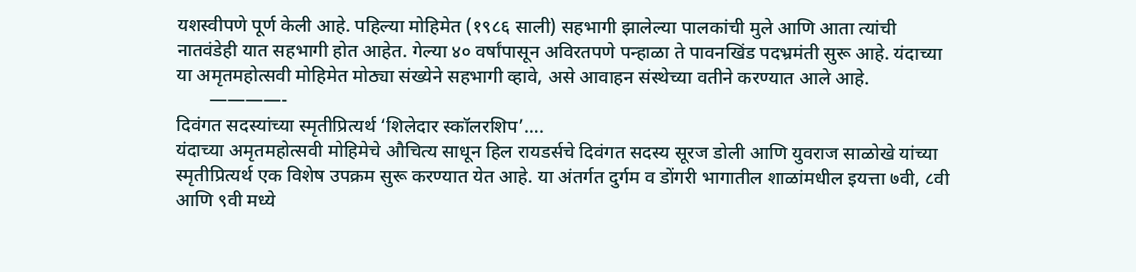यशस्वीपणे पूर्ण केली आहे. पहिल्या मोहिमेत (१९८६ साली) सहभागी झालेल्या पालकांची मुले आणि आता त्यांची नातवंडेही यात सहभागी होत आहेत. गेल्या ४० वर्षांपासून अविरतपणे पन्हाळा ते पावनखिंड पदभ्रमंती सुरू आहे. यंदाच्या या अमृतमहोत्सवी मोहिमेत मोठ्या संख्येने सहभागी व्हावे, असे आवाहन संस्थेच्या वतीने करण्यात आले आहे.
       ————-
दिवंगत सदस्यांच्या स्मृतीप्रित्यर्थ ‘शिलेदार स्कॉलरशिप’….
यंदाच्या अमृतमहोत्सवी मोहिमेचे औचित्य साधून हिल रायडर्सचे दिवंगत सदस्य सूरज डोली आणि युवराज साळोखे यांच्या स्मृतीप्रित्यर्थ एक विशेष उपक्रम सुरू करण्यात येत आहे. या अंतर्गत दुर्गम व डोंगरी भागातील शाळांमधील इयत्ता ७वी, ८वी आणि ९वी मध्ये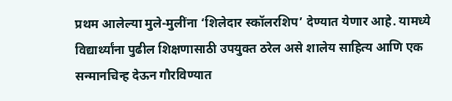प्रथम आलेल्या मुले-मुलींना ‘शिलेदार स्कॉलरशिप’ देण्यात येणार आहे. यामध्ये विद्यार्थ्यांना पुढील शिक्षणासाठी उपयुक्त ठरेल असे शालेय साहित्य आणि एक सन्मानचिन्ह देऊन गौरविण्यात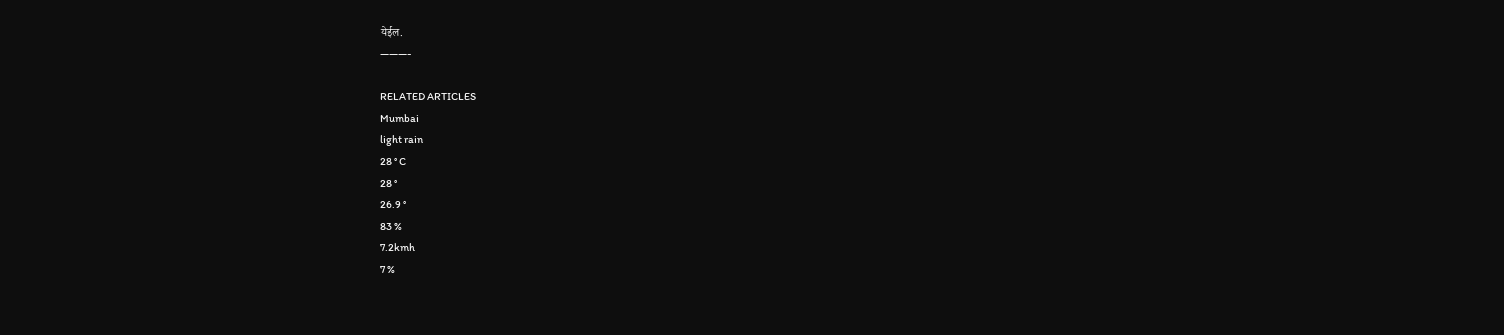येईल.
———-

RELATED ARTICLES
Mumbai
light rain
28 ° C
28 °
26.9 °
83 %
7.2kmh
7 %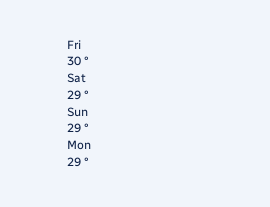Fri
30 °
Sat
29 °
Sun
29 °
Mon
29 °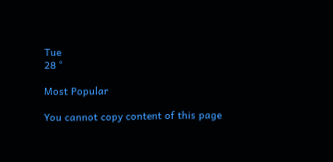Tue
28 °

Most Popular

You cannot copy content of this page